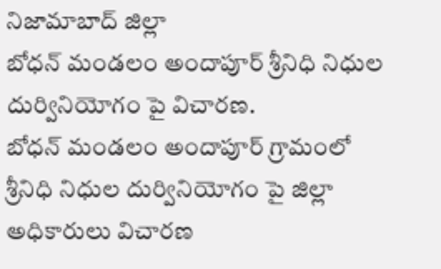నిజామాబాద్ జిల్లా
బోధన్ మండలం అందాపూర్ శ్రీనిధి నిధుల దుర్వినియోగం పై విచారణ.
బోధన్ మండలం అందాపూర్ గ్రామంలో శ్రీనిధి నిధుల దుర్వినియోగం పై జిల్లా అధికారులు విచారణ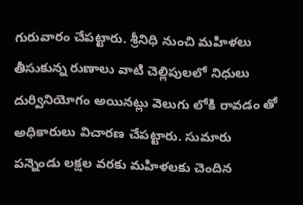గురువారం చేపట్టారు. శ్రీనిధి నుంచి మహిళలు తీసుకున్న రుణాలు వాటి చెల్లిపులలో నిధులు దుర్వినియోగం అయినట్లు వెలుగు లోకి రావడం తో అధికారులు విచారణ చేపట్టారు. సుమారు పన్నెండు లక్షల వరకు మహిళలకు చెందిన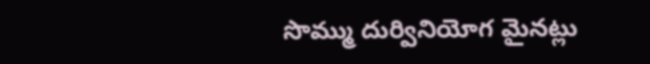సొమ్ము దుర్వినియోగ మైనట్లు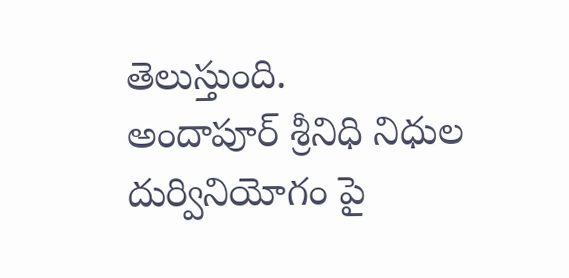తెలుస్తుంది.
అందాపూర్ శ్రీనిధి నిధుల దుర్వినియోగం పై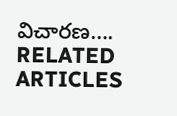విచారణ….
RELATED ARTICLES